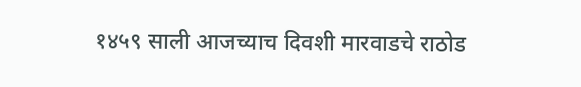१४५९ साली आजच्याच दिवशी मारवाडचे राठोड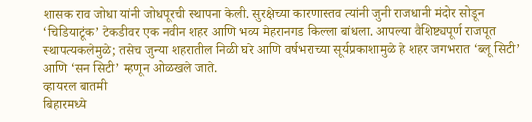शासक राव जोधा यांनी जोधपूरची स्थापना केली. सुरक्षेच्या कारणास्तव त्यांनी जुनी राजधानी मंदोर सोडून ‘चिडियाटूंक’ टेकडीवर एक नवीन शहर आणि भव्य मेहरानगड किल्ला बांधला. आपल्या वैशिष्ट्यपूर्ण राजपूत स्थापत्यकलेमुळे; तसेच जुन्या शहरातील निळी घरे आणि वर्षभराच्या सूर्यप्रकाशामुळे हे शहर जगभरात ‘ब्लू सिटी’ आणि ‘सन सिटी’ म्हणून ओळखले जाते.
व्हायरल बातमी
बिहारमध्ये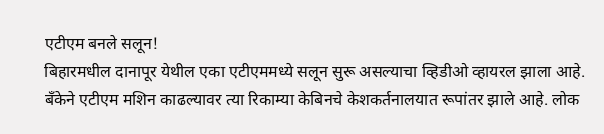एटीएम बनले सलून!
बिहारमधील दानापूर येथील एका एटीएममध्ये सलून सुरू असल्याचा व्हिडीओ व्हायरल झाला आहे. बँकेने एटीएम मशिन काढल्यावर त्या रिकाम्या केबिनचे केशकर्तनालयात रूपांतर झाले आहे. लोक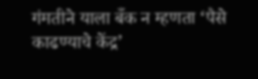गंमतीने याला बँक न म्हणता ‘पैसे काढण्याचे केंद्र’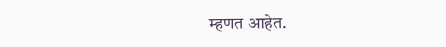म्हणत आहेत.